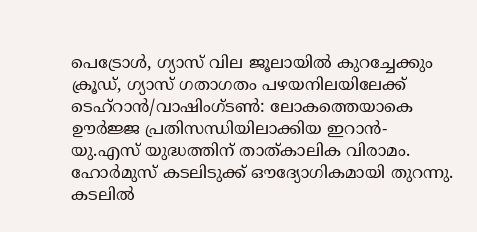പെട്രോൾ, ഗ്യാസ് വില ജൂലായിൽ കുറച്ചേക്കും
ക്രൂഡ്, ഗ്യാസ് ഗതാഗതം പഴയനിലയിലേക്ക്
ടെഹ്റാൻ/വാഷിംഗ്ടൺ: ലോകത്തെയാകെ ഊർജ്ജ പ്രതിസന്ധിയിലാക്കിയ ഇറാൻ- യു.എസ് യുദ്ധത്തിന് താത്കാലിക വിരാമം. ഹോർമുസ് കടലിടുക്ക് ഔദ്യോഗികമായി തുറന്നു. കടലിൽ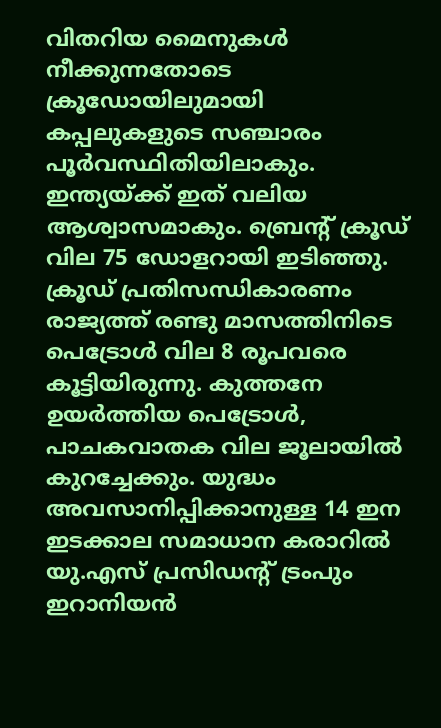വിതറിയ മൈനുകൾ നീക്കുന്നതോടെ ക്രൂഡോയിലുമായി കപ്പലുകളുടെ സഞ്ചാരം പൂർവസ്ഥിതിയിലാകും. ഇന്ത്യയ്ക്ക് ഇത് വലിയ ആശ്വാസമാകും. ബ്രെന്റ് ക്രൂഡ് വില 75 ഡോളറായി ഇടിഞ്ഞു. ക്രൂഡ് പ്രതിസന്ധികാരണം രാജ്യത്ത് രണ്ടു മാസത്തിനിടെ പെട്രോൾ വില 8 രൂപവരെ കൂട്ടിയിരുന്നു. കുത്തനേ ഉയർത്തിയ പെട്രോൾ, പാചകവാതക വില ജൂലായിൽ കുറച്ചേക്കും. യുദ്ധം അവസാനിപ്പിക്കാനുള്ള 14 ഇന ഇടക്കാല സമാധാന കരാറിൽ യു.എസ് പ്രസിഡന്റ് ട്രംപും ഇറാനിയൻ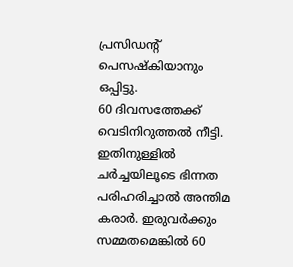പ്രസിഡന്റ് പെസഷ്കിയാനും ഒപ്പിട്ടു.
60 ദിവസത്തേക്ക് വെടിനിറുത്തൽ നീട്ടി. ഇതിനുള്ളിൽ ചർച്ചയിലൂടെ ഭിന്നത പരിഹരിച്ചാൽ അന്തിമ കരാർ. ഇരുവർക്കും സമ്മതമെങ്കിൽ 60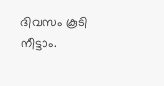ദിവസം കൂടി നീട്ടാം.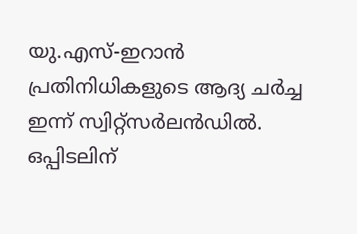യു.എസ്-ഇറാൻ പ്രതിനിധികളുടെ ആദ്യ ചർച്ച ഇന്ന് സ്വിറ്റ്സർലൻഡിൽ. ഒപ്പിടലിന്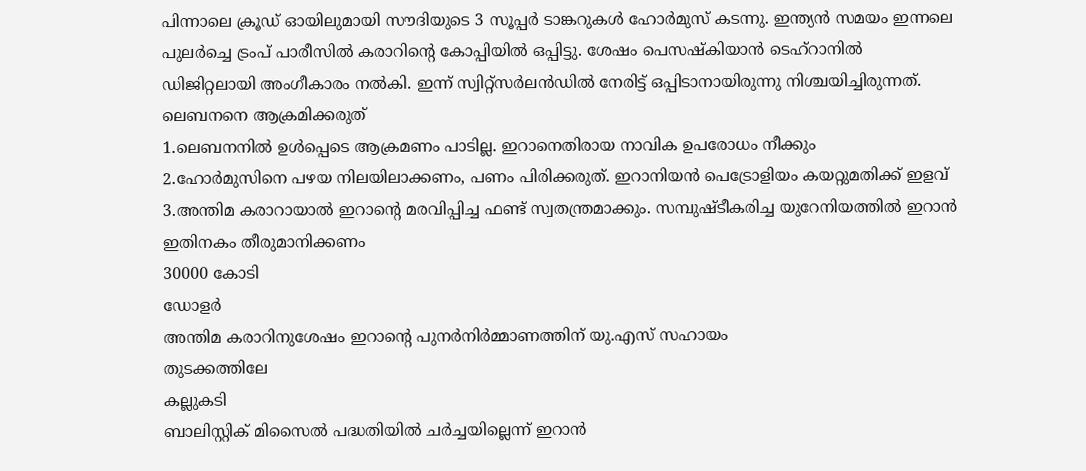പിന്നാലെ ക്രൂഡ് ഓയിലുമായി സൗദിയുടെ 3 സൂപ്പർ ടാങ്കറുകൾ ഹോർമുസ് കടന്നു. ഇന്ത്യൻ സമയം ഇന്നലെ പുലർച്ചെ ട്രംപ് പാരീസിൽ കരാറിന്റെ കോപ്പിയിൽ ഒപ്പിട്ടു. ശേഷം പെസഷ്കിയാൻ ടെഹ്റാനിൽ ഡിജിറ്റലായി അംഗീകാരം നൽകി. ഇന്ന് സ്വിറ്റ്സർലൻഡിൽ നേരിട്ട് ഒപ്പിടാനായിരുന്നു നിശ്ചയിച്ചിരുന്നത്.
ലെബനനെ ആക്രമിക്കരുത്
1.ലെബനനിൽ ഉൾപ്പെടെ ആക്രമണം പാടില്ല. ഇറാനെതിരായ നാവിക ഉപരോധം നീക്കും
2.ഹോർമുസിനെ പഴയ നിലയിലാക്കണം, പണം പിരിക്കരുത്. ഇറാനിയൻ പെട്രോളിയം കയറ്റുമതിക്ക് ഇളവ്
3.അന്തിമ കരാറായാൽ ഇറാന്റെ മരവിപ്പിച്ച ഫണ്ട് സ്വതന്ത്രമാക്കും. സമ്പുഷ്ടീകരിച്ച യുറേനിയത്തിൽ ഇറാൻ ഇതിനകം തീരുമാനിക്കണം
30000 കോടി
ഡോളർ
അന്തിമ കരാറിനുശേഷം ഇറാന്റെ പുനർനിർമ്മാണത്തിന് യു.എസ് സഹായം
തുടക്കത്തിലേ
കല്ലുകടി
ബാലിസ്റ്റിക് മിസൈൽ പദ്ധതിയിൽ ചർച്ചയില്ലെന്ന് ഇറാൻ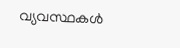വ്യവസ്ഥകൾ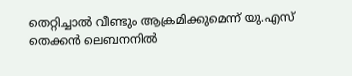തെറ്റിച്ചാൽ വീണ്ടും ആക്രമിക്കുമെന്ന് യു.എസ്
തെക്കൻ ലെബനനിൽ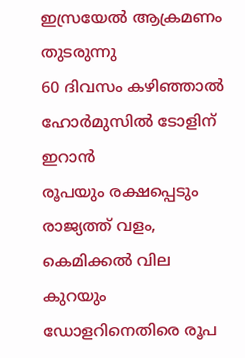ഇസ്രയേൽ ആക്രമണം തുടരുന്നു
60 ദിവസം കഴിഞ്ഞാൽ ഹോർമുസിൽ ടോളിന് ഇറാൻ
രൂപയും രക്ഷപ്പെടും
രാജ്യത്ത് വളം, കെമിക്കൽ വില കുറയും
ഡോളറിനെതിരെ രൂപ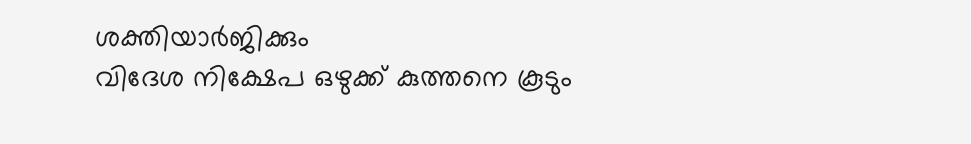ശക്തിയാർജിക്കും
വിദേശ നിക്ഷേപ ഒഴുക്ക് കുത്തനെ കൂടും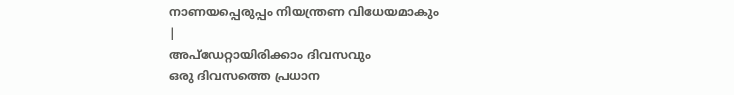നാണയപ്പെരുപ്പം നിയന്ത്രണ വിധേയമാകും
|
അപ്ഡേറ്റായിരിക്കാം ദിവസവും
ഒരു ദിവസത്തെ പ്രധാന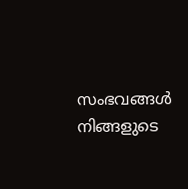സംഭവങ്ങൾ നിങ്ങളുടെ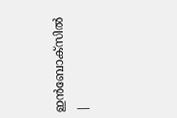ഇൻബോക്സിൽ |